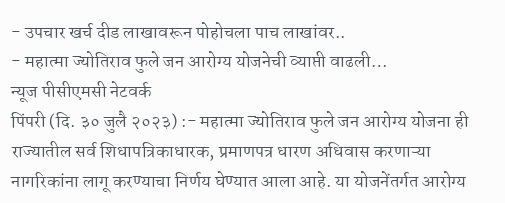- उपचार खर्च दीड लाखावरून पोहोचला पाच लाखांवर..
- महात्मा ज्योतिराव फुले जन आरोग्य योजनेची व्याप्ती वाढली…
न्यूज पीसीएमसी नेटवर्क
पिंपरी (दि. ३० जुलै २०२३) :- महात्मा ज्योतिराव फुले जन आरोग्य योजना ही राज्यातील सर्व शिधापत्रिकाधारक, प्रमाणपत्र धारण अधिवास करणाऱ्या नागरिकांना लागू करण्याचा निर्णय घेण्यात आला आहे. या योजनेंतर्गत आरोग्य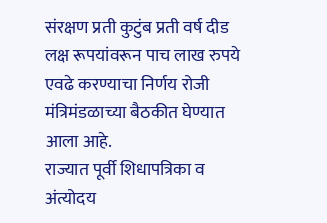संरक्षण प्रती कुटुंब प्रती वर्ष दीड लक्ष रूपयांवरून पाच लाख रुपये एवढे करण्याचा निर्णय रोजी मंत्रिमंडळाच्या बैठकीत घेण्यात आला आहे.
राज्यात पूर्वी शिधापत्रिका व अंत्योदय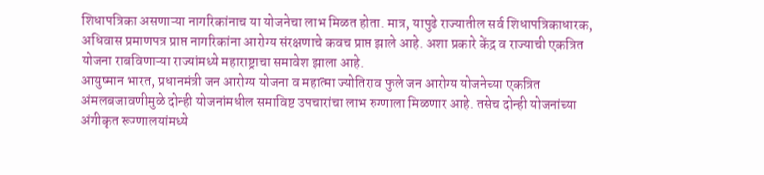शिधापत्रिका असणाऱ्या नागरिकांनाच या योजनेचा लाभ मिळत होता. मात्र, यापुढे राज्यातील सर्व शिधापत्रिकाधारक, अधिवास प्रमाणपत्र प्राप्त नागरिकांना आरोग्य संरक्षणाचे कवच प्राप्त झाले आहे. अशा प्रकारे केंद्र व राज्याची एकत्रित योजना राबविणाऱ्या राज्यांमध्ये महाराष्ट्राचा समावेश झाला आहे.
आयुष्मान भारत, प्रधानमंत्री जन आरोग्य योजना व महात्मा ज्योतिराव फुले जन आरोग्य योजनेच्या एकत्रित अंमलबजावणीमुळे दोन्ही योजनांमधील समाविष्ट उपचारांचा लाभ रुग्णाला मिळणार आहे. तसेच दोन्ही योजनांच्या अंगीकृत रूग्णालयांमध्ये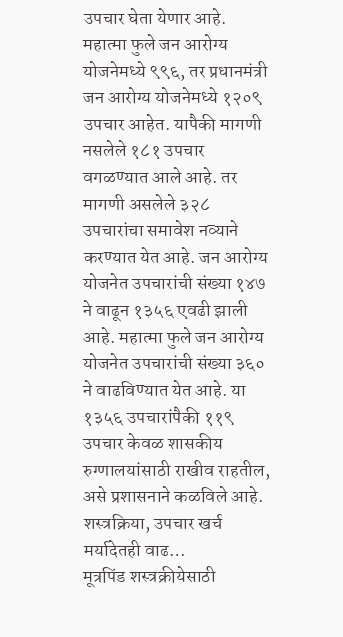उपचार घेता येणार आहे.
महात्मा फुले जन आरोग्य योजनेमध्ये ९९६, तर प्रधानमंत्री जन आरोग्य योजनेमध्ये १२०९ उपचार आहेत. यापैकी मागणी नसलेले १८१ उपचार वगळण्यात आले आहे. तर मागणी असलेले ३२८ उपचारांचा समावेश नव्याने करण्यात येत आहे. जन आरोग्य योजनेत उपचारांची संख्या १४७ ने वाढून १३५६ एवढी झाली आहे. महात्मा फुले जन आरोग्य योजनेत उपचारांची संख्या ३६० ने वाढविण्यात येत आहे. या १३५६ उपचारांपैकी ११९ उपचार केवळ शासकीय रुग्णालयांसाठी राखीव राहतील, असे प्रशासनाने कळविले आहे.
शस्त्रक्रिया, उपचार खर्च मर्यादेतही वाढ…
मूत्रपिंड शस्त्रक्रीयेसाठी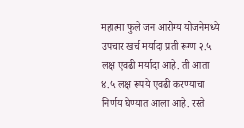महात्मा फुले जन आरोग्य योजनेमध्ये उपचार खर्च मर्यादा प्रती रूग्ण २.५ लक्ष एवढी मर्यादा आहे. ती आता ४.५ लक्ष रूपये एवढी करण्याचा निर्णय घेण्यात आला आहे. रस्ते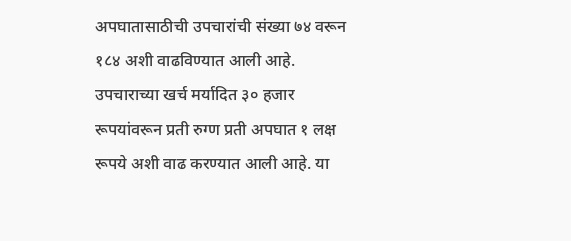अपघातासाठीची उपचारांची संख्या ७४ वरून १८४ अशी वाढविण्यात आली आहे. उपचाराच्या खर्च मर्यादित ३० हजार रूपयांवरून प्रती रुग्ण प्रती अपघात १ लक्ष रूपये अशी वाढ करण्यात आली आहे. या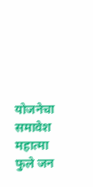योजनेचा समावेश महात्मा फुले जन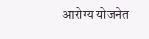आरोग्य योजनेत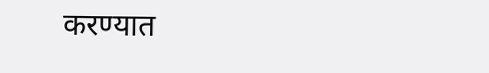करण्यात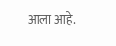आला आहे.